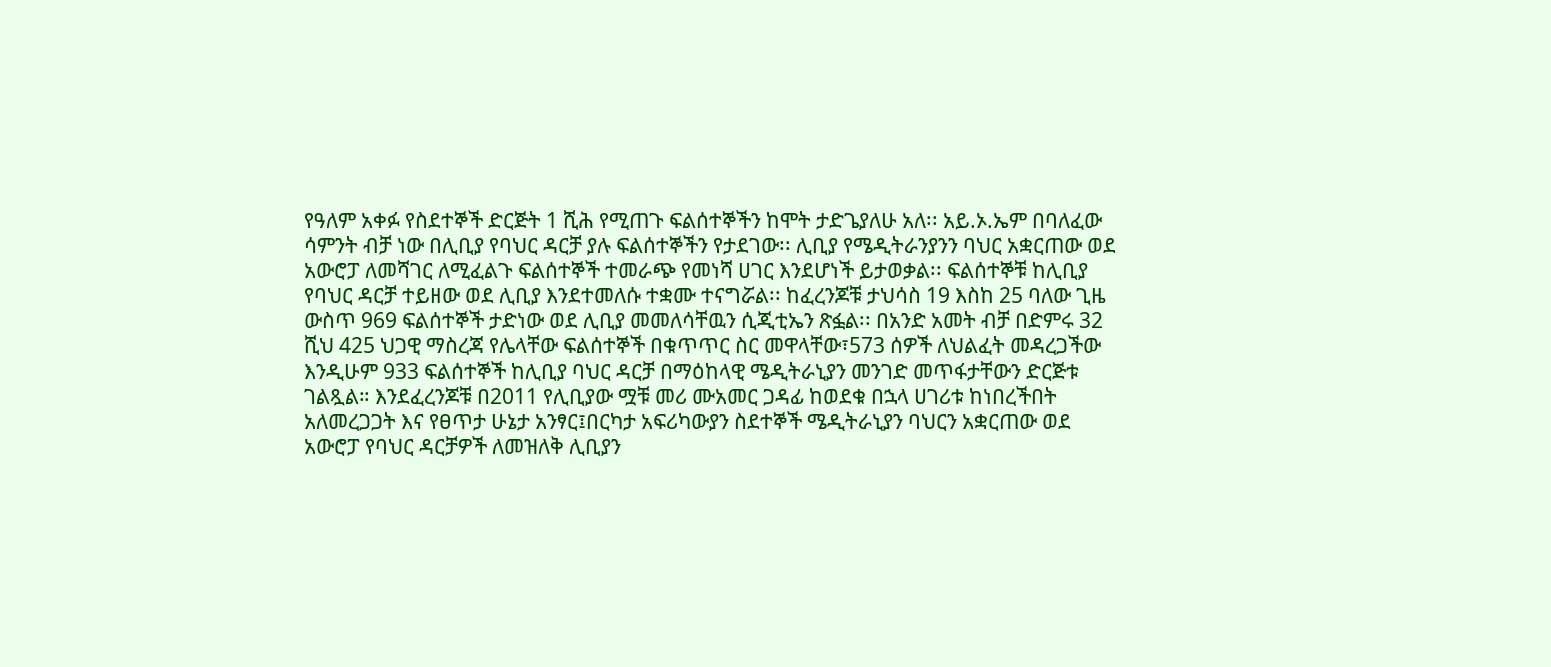የዓለም አቀፉ የስደተኞች ድርጅት 1 ሺሕ የሚጠጉ ፍልሰተኞችን ከሞት ታድጌያለሁ አለ፡፡ አይ.ኦ.ኤም በባለፈው ሳምንት ብቻ ነው በሊቢያ የባህር ዳርቻ ያሉ ፍልሰተኞችን የታደገው፡፡ ሊቢያ የሜዲትራንያንን ባህር አቋርጠው ወደ አውሮፓ ለመሻገር ለሚፈልጉ ፍልሰተኞች ተመራጭ የመነሻ ሀገር እንደሆነች ይታወቃል፡፡ ፍልሰተኞቹ ከሊቢያ የባህር ዳርቻ ተይዘው ወደ ሊቢያ እንደተመለሱ ተቋሙ ተናግሯል፡፡ ከፈረንጆቹ ታህሳስ 19 እስከ 25 ባለው ጊዜ ውስጥ 969 ፍልሰተኞች ታድነው ወደ ሊቢያ መመለሳቸዉን ሲጂቲኤን ጽፏል፡፡ በአንድ አመት ብቻ በድምሩ 32 ሺህ 425 ህጋዊ ማስረጃ የሌላቸው ፍልሰተኞች በቁጥጥር ስር መዋላቸው፣573 ሰዎች ለህልፈት መዳረጋችው እንዲሁም 933 ፍልሰተኞች ከሊቢያ ባህር ዳርቻ በማዕከላዊ ሜዲትራኒያን መንገድ መጥፋታቸውን ድርጅቱ ገልጿል። እንደፈረንጆቹ በ2011 የሊቢያው ሟቹ መሪ ሙአመር ጋዳፊ ከወደቁ በኋላ ሀገሪቱ ከነበረችበት አለመረጋጋት እና የፀጥታ ሁኔታ አንፃር፤በርካታ አፍሪካውያን ስደተኞች ሜዲትራኒያን ባህርን አቋርጠው ወደ አውሮፓ የባህር ዳርቻዎች ለመዝለቅ ሊቢያን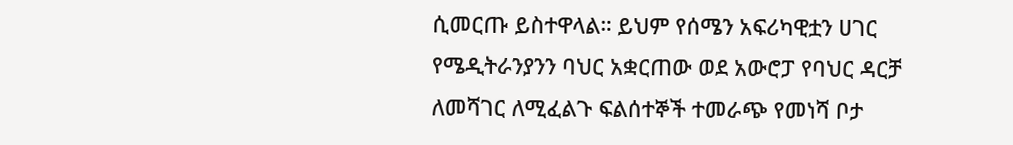ሲመርጡ ይስተዋላል። ይህም የሰሜን አፍሪካዊቷን ሀገር የሜዲትራንያንን ባህር አቋርጠው ወደ አውሮፓ የባህር ዳርቻ ለመሻገር ለሚፈልጉ ፍልሰተኞች ተመራጭ የመነሻ ቦታ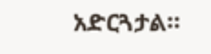አድርጓታል።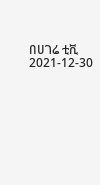በሀገሬ ቲቪ
2021-12-30